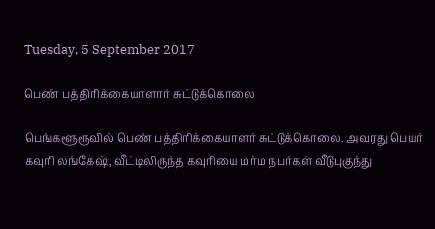Tuesday, 5 September 2017

பெண் பத்திரிக்கையாளார் சுட்டுக்கொலை

பெங்களூரூவில் பெண் பத்திரிக்கையாளர் சுட்டுக்கொலை. அவரது பெயர் கவுரி லங்கேஷ், வீட்டிலிருந்த கவுரியை மர்ம நபர்கள் வீடுபுகுந்து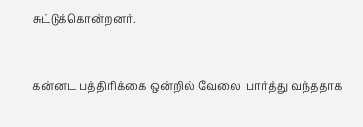சுட்டுக்கொன்றனர்.


கன்னட பத்திரிக்கை ஒன்றில் வேலை  பார்த்து வந்ததாக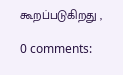கூறப்படுகிறது ,

0 comments: